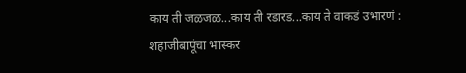काय ती जळजळ...काय ती रडारड...काय ते वाकडं उभारणं : शहाजीबापूंचा भास्कर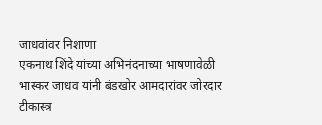जाधवांवर निशाणा
एकनाथ शिंदे यांच्या अभिनंदनाच्या भाषणावेळी भास्कर जाधव यांनी बंडखोर आमदारांवर जोरदार टीकास्त्र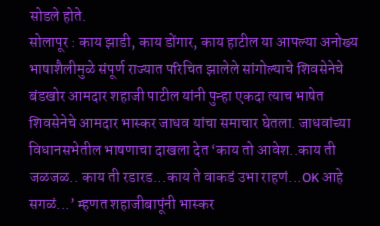सोडले होते.
सोलापूर : काय झाडी, काय डोंगार, काय हाटील या आपल्या अनोख्य भाषाशैलीमुळे संपूर्ण राज्यात परिचित झालेले सांगोल्याचे शिवसेनेचे बंडखोर आमदार शहाजी पाटील यांनी पुन्हा एकदा त्याच भाषेत शिवसेनेचे आमदार भास्कर जाधव यांचा समाचार घेतला. जाधवांच्या विधानसभेतील भाषणाचा दाखला देत ‘काय तो आवेश..काय ती जळजळ.. काय ती रडारड...काय ते वाकडं उभा राहणं...OK आहे सगळं...’ म्हणत शहाजीबापूंनी भास्कर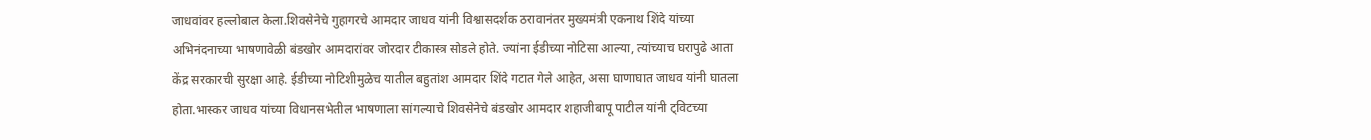जाधवांवर हल्लोबाल केला.शिवसेनेचे गुहागरचे आमदार जाधव यांनी विश्वासदर्शक ठरावानंतर मुख्यमंत्री एकनाथ शिंदे यांच्या अभिनंदनाच्या भाषणावेळी बंडखोर आमदारांवर जोरदार टीकास्त्र सोडले होते. ज्यांना ईडीच्या नोटिसा आल्या, त्यांच्याच घरापुढे आता केंद्र सरकारची सुरक्षा आहे. ईडीच्या नोटिशीमुळेच यातील बहुतांश आमदार शिंदे गटात गेले आहेत, असा घाणाघात जाधव यांनी घातला होता.भास्कर जाधव यांच्या विधानसभेतील भाषणाला सांगल्याचे शिवसेनेचे बंडखोर आमदार शहाजीबापू पाटील यांनी ट्विटच्या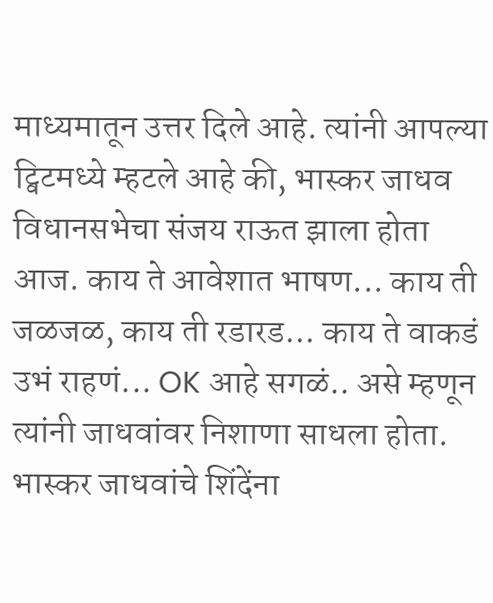माध्यमातून उत्तर दिले आहे. त्यांनी आपल्या ट्विटमध्ये म्हटले आहे की, भास्कर जाधव विधानसभेचा संजय राऊत झाला होता आज. काय ते आवेशात भाषण... काय ती जळजळ, काय ती रडारड... काय ते वाकडं उभं राहणं... OK आहे सगळं.. असे म्हणून त्यांनी जाधवांवर निशाणा साधला होता.
भास्कर जाधवांचे शिंदेंना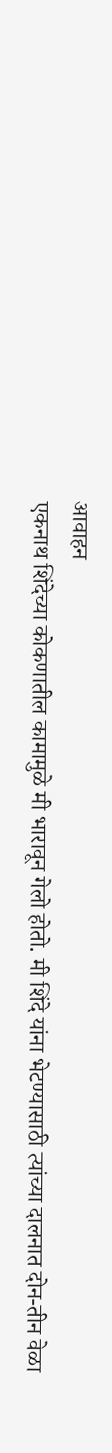आवाहन
एकनाथ शिंदेच्या कोकणातील कामामुळे मी भारावून गेलो होतो. मी शिंदे यांना भेटण्यासाठी त्यांच्या दालनात दोन-तीन वेळा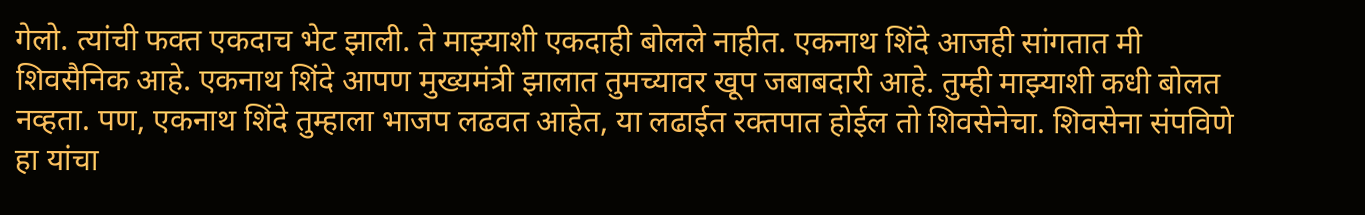गेलो. त्यांची फक्त एकदाच भेट झाली. ते माझ्याशी एकदाही बोलले नाहीत. एकनाथ शिंदे आजही सांगतात मी शिवसैनिक आहे. एकनाथ शिंदे आपण मुख्यमंत्री झालात तुमच्यावर खूप जबाबदारी आहे. तुम्ही माझ्याशी कधी बोलत नव्हता. पण, एकनाथ शिंदे तुम्हाला भाजप लढवत आहेत, या लढाईत रक्तपात होईल तो शिवसेनेचा. शिवसेना संपविणे हा यांचा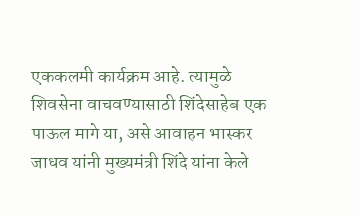एककलमी कार्यक्रम आहे. त्यामुळे शिवसेना वाचवण्यासाठी शिंदेसाहेब एक पाऊल मागे या, असे आवाहन भास्कर जाधव यांनी मुख्यमंत्री शिंदे यांना केले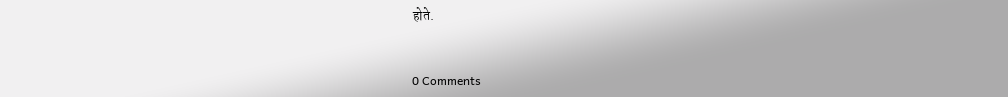होते.


0 Comments